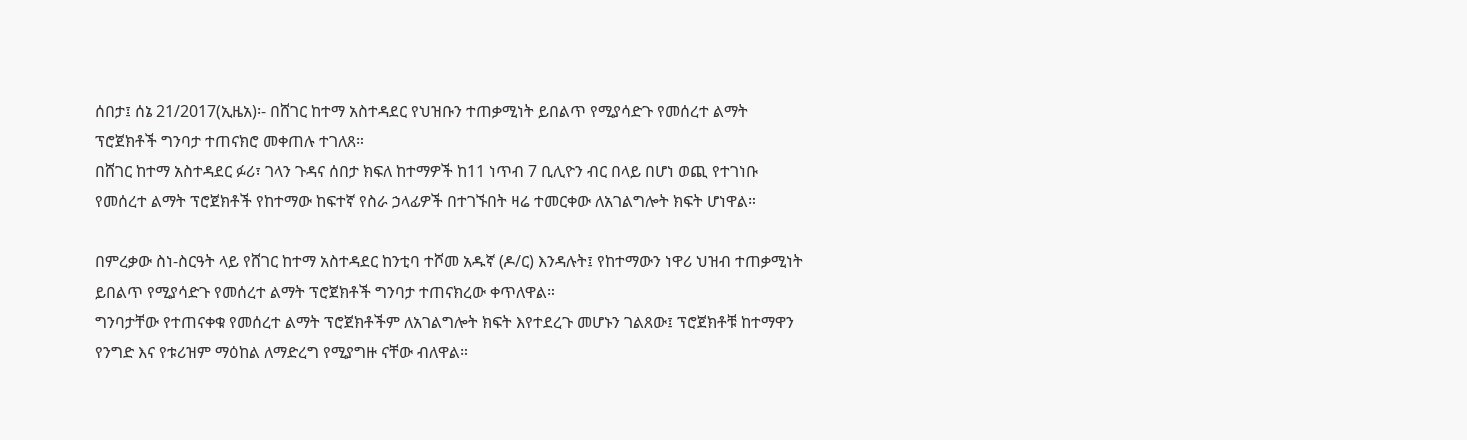ሰበታ፤ ሰኔ 21/2017(ኢዜአ)፡- በሸገር ከተማ አስተዳደር የህዝቡን ተጠቃሚነት ይበልጥ የሚያሳድጉ የመሰረተ ልማት ፕሮጀክቶች ግንባታ ተጠናክሮ መቀጠሉ ተገለጸ።
በሸገር ከተማ አስተዳደር ፉሪ፣ ገላን ጉዳና ሰበታ ክፍለ ከተማዎች ከ11 ነጥብ 7 ቢሊዮን ብር በላይ በሆነ ወጪ የተገነቡ የመሰረተ ልማት ፕሮጀክቶች የከተማው ከፍተኛ የስራ ኃላፊዎች በተገኙበት ዛሬ ተመርቀው ለአገልግሎት ክፍት ሆነዋል።

በምረቃው ስነ-ስርዓት ላይ የሸገር ከተማ አስተዳደር ከንቲባ ተሾመ አዱኛ (ዶ/ር) እንዳሉት፤ የከተማውን ነዋሪ ህዝብ ተጠቃሚነት ይበልጥ የሚያሳድጉ የመሰረተ ልማት ፕሮጀክቶች ግንባታ ተጠናክረው ቀጥለዋል።
ግንባታቸው የተጠናቀቁ የመሰረተ ልማት ፕሮጀክቶችም ለአገልግሎት ክፍት እየተደረጉ መሆኑን ገልጸው፤ ፕሮጀክቶቹ ከተማዋን የንግድ እና የቱሪዝም ማዕከል ለማድረግ የሚያግዙ ናቸው ብለዋል።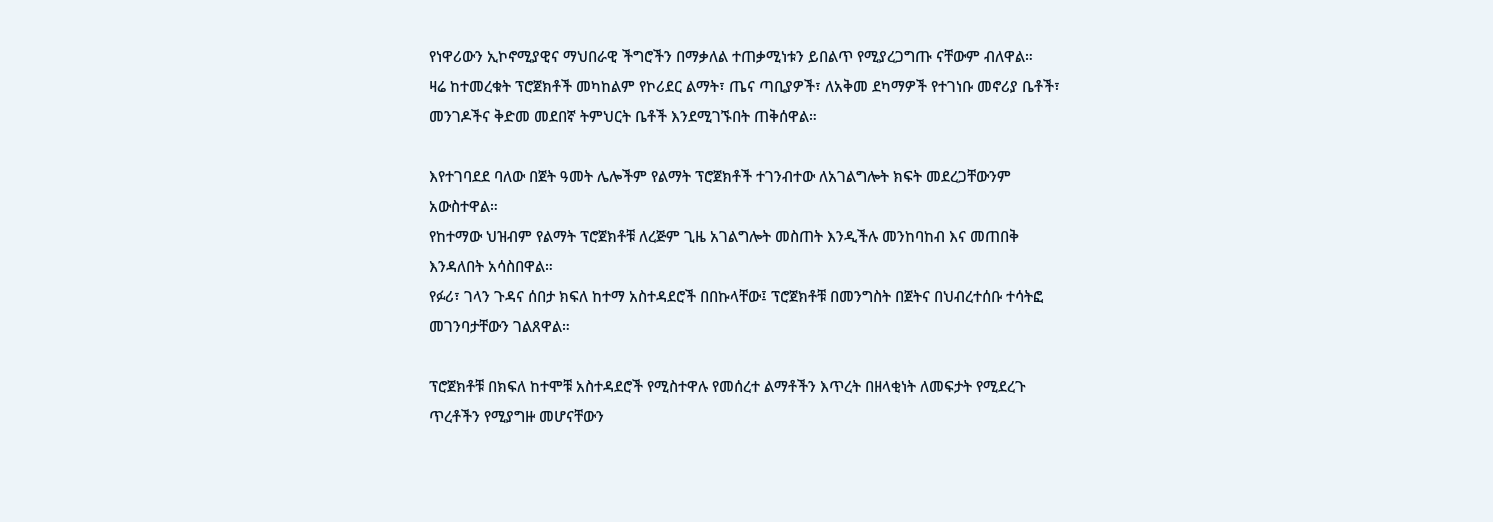የነዋሪውን ኢኮኖሚያዊና ማህበራዊ ችግሮችን በማቃለል ተጠቃሚነቱን ይበልጥ የሚያረጋግጡ ናቸውም ብለዋል።
ዛሬ ከተመረቁት ፕሮጀክቶች መካከልም የኮሪደር ልማት፣ ጤና ጣቢያዎች፣ ለአቅመ ደካማዎች የተገነቡ መኖሪያ ቤቶች፣ መንገዶችና ቅድመ መደበኛ ትምህርት ቤቶች እንደሚገኙበት ጠቅሰዋል።

እየተገባደደ ባለው በጀት ዓመት ሌሎችም የልማት ፕሮጀክቶች ተገንብተው ለአገልግሎት ክፍት መደረጋቸውንም አውስተዋል።
የከተማው ህዝብም የልማት ፕሮጀክቶቹ ለረጅም ጊዜ አገልግሎት መስጠት እንዲችሉ መንከባከብ እና መጠበቅ እንዳለበት አሳስበዋል።
የፉሪ፣ ገላን ጉዳና ሰበታ ክፍለ ከተማ አስተዳደሮች በበኩላቸው፤ ፕሮጀክቶቹ በመንግስት በጀትና በህብረተሰቡ ተሳትፎ መገንባታቸውን ገልጸዋል።

ፕሮጀክቶቹ በክፍለ ከተሞቹ አስተዳደሮች የሚስተዋሉ የመሰረተ ልማቶችን እጥረት በዘላቂነት ለመፍታት የሚደረጉ ጥረቶችን የሚያግዙ መሆናቸውን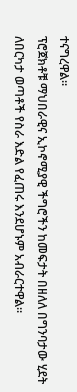ተናግረዋል።
ፕሮጀክቶቹ ማህበራዊና ኢኮኖሚያዊ ችግሮችን ከመፍታት በዘለለ በግንባታው ሂደት ለበርካታ ወጣቶች የስራ እድል የፈጠሩ እንደሆኑም አብራርተዋል።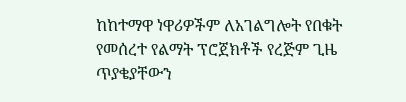ከከተማዋ ነዋሪዎችም ለአገልግሎት የበቁት የመሰረተ የልማት ፕሮጀክቶች የረጅም ጊዜ ጥያቄያቸውን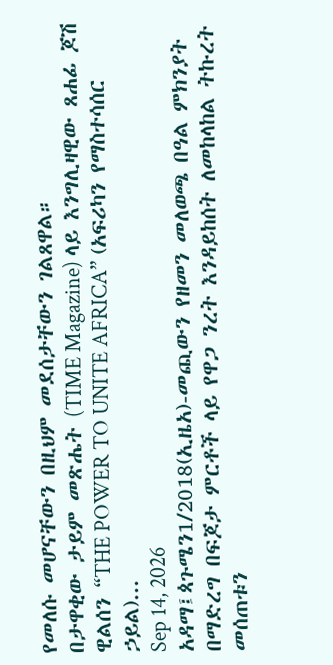የመለሱ መሆናቸውን በዚህም መደሰታቸውን ገልጸዋል።
በታዋቂው ታይም መጽሔት (TIME Magazine) ላይ እንግሊዛዊው ጸሐፊ ጆሽ ዊልሰን “THE POWER TO UNITE AFRICA” (አፍሪካን የማስተሳሰር ኃይል)...
Sep 14, 2026
አዳማ፤ጳጉሜን1/2018(ኢዜአ)-መጪውን የዘመን መለወጫ በዓል ምክንያት በማድረግ በፍጆታ ምርቶች ላይ የዋጋ ንረት እንዳይከሰት ለመከላከል ትኩረት መሰጠቱን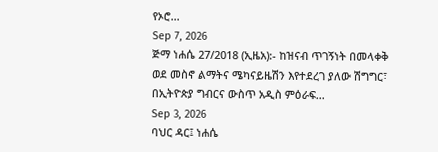የኦሮ...
Sep 7, 2026
ጅማ ነሐሴ 27/2018 (ኢዜአ):- ከዝናብ ጥገኝነት በመላቀቅ ወደ መስኖ ልማትና ሜካናይዜሽን እየተደረገ ያለው ሽግግር፣ በኢትዮጵያ ግብርና ውስጥ አዲስ ምዕራፍ...
Sep 3, 2026
ባህር ዳር፤ ነሐሴ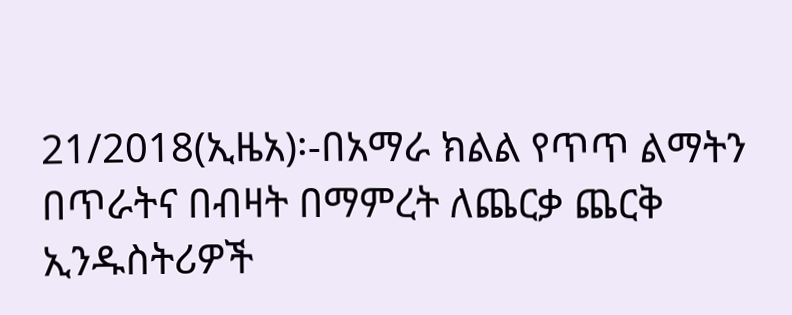21/2018(ኢዜአ)፡-በአማራ ክልል የጥጥ ልማትን በጥራትና በብዛት በማምረት ለጨርቃ ጨርቅ ኢንዱስትሪዎች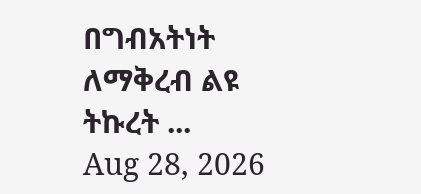በግብአትነት ለማቅረብ ልዩ ትኩረት ...
Aug 28, 2026